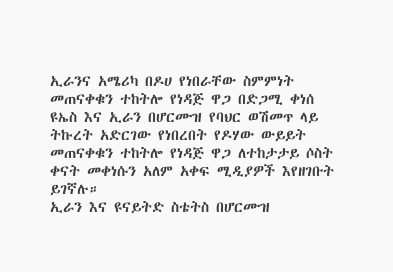ኢራንና አሜሪካ በዶሀ የነበራቸው ስምምነት መጠናቀቁን ተከትሎ የነዳጅ ዋጋ በድጋሚ ቀነሰ
ዩኤስ እና ኢራን በሆርሙዝ የባህር ወሽመጥ ላይ ትኩረት አድርገው የነበረበት የዶሃው ውይይት መጠናቀቁን ተከትሎ የነዳጅ ዋጋ ለተከታታይ ሶስት ቀናት መቀነሱን አለም አቀፍ ሚዲያዎች እየዘገቡት ይገኛሉ።
ኢራን እና ዩናይትድ ስቴትስ በሆርሙዝ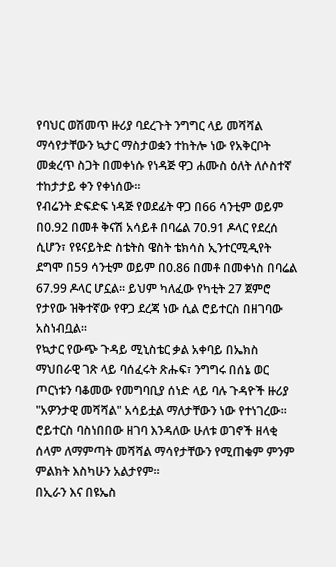የባህር ወሽመጥ ዙሪያ ባደረጉት ንግግር ላይ መሻሻል ማሳየታቸውን ኳታር ማስታወቋን ተከትሎ ነው የአቅርቦት መቋረጥ ስጋት በመቀነሱ የነዳጅ ዋጋ ሐሙስ ዕለት ለሶስተኛ ተከታታይ ቀን የቀነሰው።
የብሬንት ድፍድፍ ነዳጅ የወደፊት ዋጋ በ66 ሳንቲም ወይም በ0.92 በመቶ ቅናሽ አሳይቶ በባሬል 70.91 ዶላር የደረሰ ሲሆን፣ የዩናይትድ ስቴትስ ዌስት ቴክሳስ ኢንተርሚዲየት ደግሞ በ59 ሳንቲም ወይም በ0.86 በመቶ በመቀነስ በባሬል 67.99 ዶላር ሆኗል። ይህም ካለፈው የካቲት 27 ጀምሮ የታየው ዝቅተኛው የዋጋ ደረጃ ነው ሲል ሮይተርስ በዘገባው አስነብቧል።
የኳታር የውጭ ጉዳይ ሚኒስቴር ቃል አቀባይ በኤክስ ማህበራዊ ገጽ ላይ ባሰፈሩት ጽሑፍ፣ ንግግሩ በሰኔ ወር ጦርነቱን ባቆመው የመግባቢያ ሰነድ ላይ ባሉ ጉዳዮች ዙሪያ "አዎንታዊ መሻሻል" አሳይቷል ማለታቸውን ነው የተነገረው።
ሮይተርስ ባስነበበው ዘገባ እንዳለው ሁለቱ ወገኖች ዘላቂ ሰላም ለማምጣት መሻሻል ማሳየታቸውን የሚጠቁም ምንም ምልክት እስካሁን አልታየም።
በኢራን እና በዩኤስ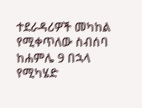ተደራዳሪዎች መካከል የሚቀጥለው ስብሰባ ከሐምሌ 9 በኋላ የሚካሄድ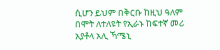ሲሆን ይህም በቅርቡ ከዚህ ዓለም በሞት ለተለዩት የኢራኑ ከፍተኛ መሪ አያቶላ አሊ ኻሜኒ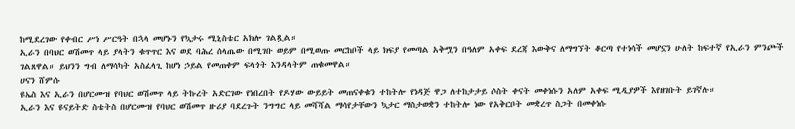ከሚደረገው የቀብር ሥነ ሥርዓት በኋላ መሆኑን የኳታሩ ሚኒስቴር አክሎ ገልጿል።
ኢራን በባህር ወሽመጥ ላይ ያላትን ቁጥጥር እና ወደ ባሕረ ሰላጤው በሚገቡ ወይም በሚወጡ መርከቦች ላይ ክፍያ የመጣል አቅሟን በዓለም አቀፍ ደረጃ እውቅና ለማግኘት ቆርጣ የተነሳች መሆኗን ሁለት ከፍተኛ የኢራን ምንጮች ገልጸዋል። ይህንን ግብ ለማሳካት አስፈላጊ ከሆነ ኃይል የመጠቀም ፍላጎት እንዳላትም ጠቁመዋል።
ሀናን ሸምሱ
ዩኤስ እና ኢራን በሆርሙዝ የባህር ወሽመጥ ላይ ትኩረት አድርገው የነበረበት የዶሃው ውይይት መጠናቀቁን ተከትሎ የነዳጅ ዋጋ ለተከታታይ ሶስት ቀናት መቀነሱን አለም አቀፍ ሚዲያዎች እየዘገቡት ይገኛሉ።
ኢራን እና ዩናይትድ ስቴትስ በሆርሙዝ የባህር ወሽመጥ ዙሪያ ባደረጉት ንግግር ላይ መሻሻል ማሳየታቸውን ኳታር ማስታወቋን ተከትሎ ነው የአቅርቦት መቋረጥ ስጋት በመቀነሱ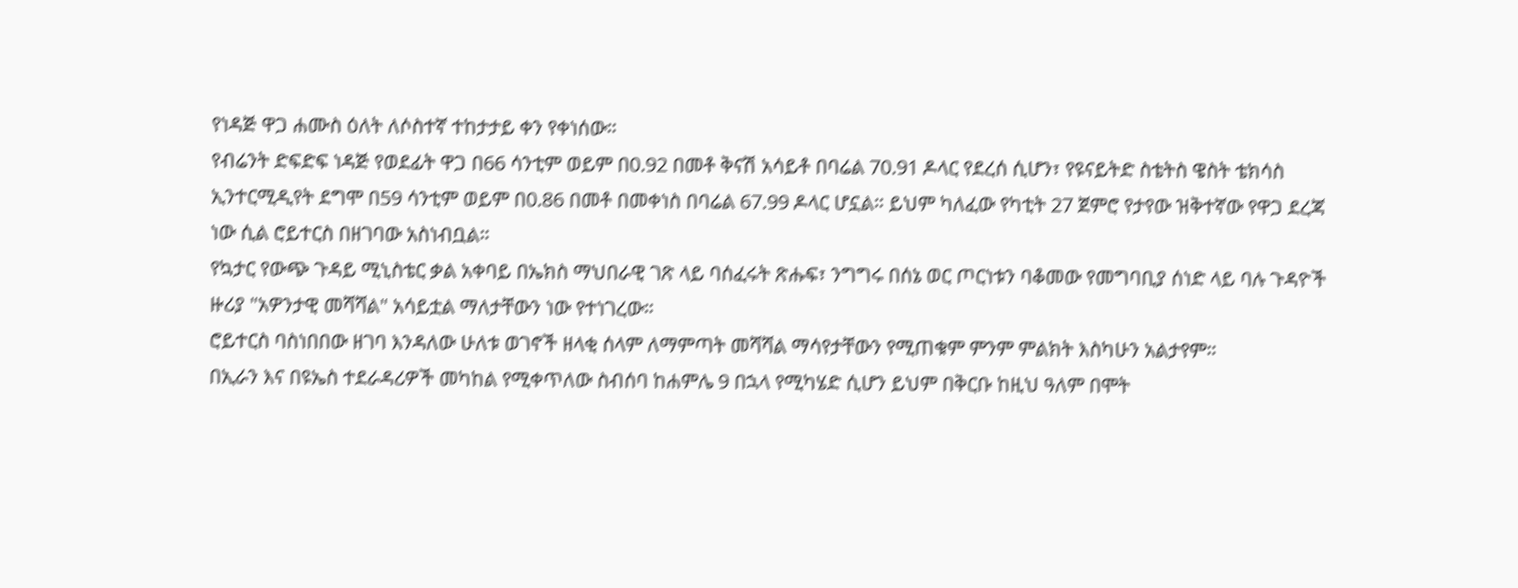የነዳጅ ዋጋ ሐሙስ ዕለት ለሶስተኛ ተከታታይ ቀን የቀነሰው።
የብሬንት ድፍድፍ ነዳጅ የወደፊት ዋጋ በ66 ሳንቲም ወይም በ0.92 በመቶ ቅናሽ አሳይቶ በባሬል 70.91 ዶላር የደረሰ ሲሆን፣ የዩናይትድ ስቴትስ ዌስት ቴክሳስ ኢንተርሚዲየት ደግሞ በ59 ሳንቲም ወይም በ0.86 በመቶ በመቀነስ በባሬል 67.99 ዶላር ሆኗል። ይህም ካለፈው የካቲት 27 ጀምሮ የታየው ዝቅተኛው የዋጋ ደረጃ ነው ሲል ሮይተርስ በዘገባው አስነብቧል።
የኳታር የውጭ ጉዳይ ሚኒስቴር ቃል አቀባይ በኤክስ ማህበራዊ ገጽ ላይ ባሰፈሩት ጽሑፍ፣ ንግግሩ በሰኔ ወር ጦርነቱን ባቆመው የመግባቢያ ሰነድ ላይ ባሉ ጉዳዮች ዙሪያ "አዎንታዊ መሻሻል" አሳይቷል ማለታቸውን ነው የተነገረው።
ሮይተርስ ባስነበበው ዘገባ እንዳለው ሁለቱ ወገኖች ዘላቂ ሰላም ለማምጣት መሻሻል ማሳየታቸውን የሚጠቁም ምንም ምልክት እስካሁን አልታየም።
በኢራን እና በዩኤስ ተደራዳሪዎች መካከል የሚቀጥለው ስብሰባ ከሐምሌ 9 በኋላ የሚካሄድ ሲሆን ይህም በቅርቡ ከዚህ ዓለም በሞት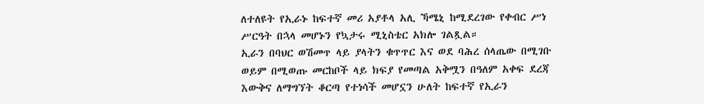ለተለዩት የኢራኑ ከፍተኛ መሪ አያቶላ አሊ ኻሜኒ ከሚደረገው የቀብር ሥነ ሥርዓት በኋላ መሆኑን የኳታሩ ሚኒስቴር አክሎ ገልጿል።
ኢራን በባህር ወሽመጥ ላይ ያላትን ቁጥጥር እና ወደ ባሕረ ሰላጤው በሚገቡ ወይም በሚወጡ መርከቦች ላይ ክፍያ የመጣል አቅሟን በዓለም አቀፍ ደረጃ እውቅና ለማግኘት ቆርጣ የተነሳች መሆኗን ሁለት ከፍተኛ የኢራን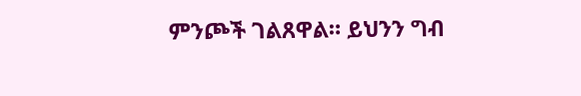ምንጮች ገልጸዋል። ይህንን ግብ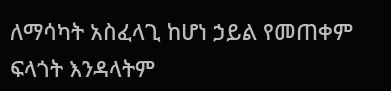ለማሳካት አስፈላጊ ከሆነ ኃይል የመጠቀም ፍላጎት እንዳላትም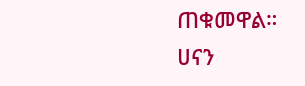ጠቁመዋል።
ሀናን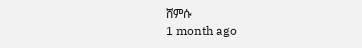ሸምሱ
1 month ago